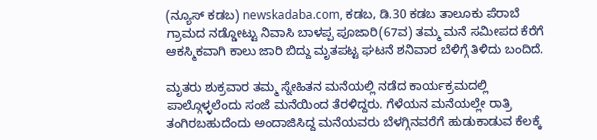(ನ್ಯೂಸ್ ಕಡಬ) newskadaba.com, ಕಡಬ, ಡಿ.30 ಕಡಬ ತಾಲೂಕು ಪೆರಾಬೆ ಗ್ರಾಮದ ನಡ್ಡೋಟ್ಟು ನಿವಾಸಿ ಬಾಳಪ್ಪ ಪೂಜಾರಿ(67ವ) ತಮ್ಮ ಮನೆ ಸಮೀಪದ ಕೆರೆಗೆ ಆಕಸ್ಮಿಕವಾಗಿ ಕಾಲು ಜಾರಿ ಬಿದ್ದು ಮೃತಪಟ್ಟ ಘಟನೆ ಶನಿವಾರ ಬೆಳಿಗ್ಗೆ ತಿಳಿದು ಬಂದಿದೆ.

ಮೃತರು ಶುಕ್ರವಾರ ತಮ್ಮ ಸ್ನೇಹಿತನ ಮನೆಯಲ್ಲಿ ನಡೆದ ಕಾರ್ಯಕ್ರಮದಲ್ಲಿ ಪಾಲ್ಗೊಳ್ಳಲೆಂದು ಸಂಜೆ ಮನೆಯಿಂದ ತೆರಳಿದ್ದರು. ಗೆಳೆಯನ ಮನೆಯಲ್ಲೇ ರಾತ್ರಿ ತಂಗಿರಬಹುದೆಂದು ಅಂದಾಜಿಸಿದ್ದ ಮನೆಯವರು ಬೆಳಗ್ಗಿನವರೆಗೆ ಹುಡುಕಾಡುವ ಕೆಲಕ್ಕೆ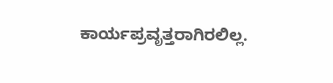ಕಾರ್ಯಪ್ರವೃತ್ತರಾಗಿರಲಿಲ್ಲ.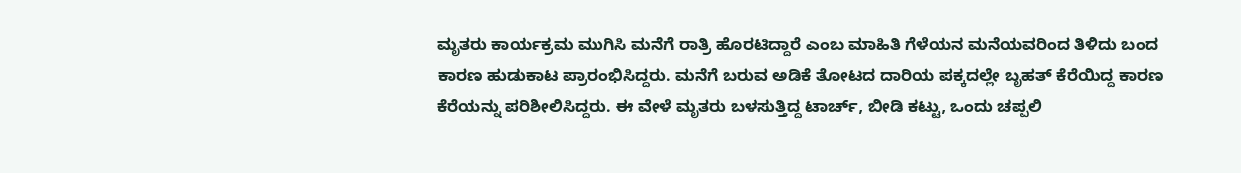ಮೃತರು ಕಾರ್ಯಕ್ರಮ ಮುಗಿಸಿ ಮನೆಗೆ ರಾತ್ರಿ ಹೊರಟಿದ್ದಾರೆ ಎಂಬ ಮಾಹಿತಿ ಗೆಳೆಯನ ಮನೆಯವರಿಂದ ತಿಳಿದು ಬಂದ ಕಾರಣ ಹುಡುಕಾಟ ಪ್ರಾರಂಭಿಸಿದ್ದರು. ಮನೆಗೆ ಬರುವ ಅಡಿಕೆ ತೋಟದ ದಾರಿಯ ಪಕ್ಕದಲ್ಲೇ ಬೃಹತ್ ಕೆರೆಯಿದ್ದ ಕಾರಣ ಕೆರೆಯನ್ನು ಪರಿಶೀಲಿಸಿದ್ದರು. ಈ ವೇಳೆ ಮೃತರು ಬಳಸುತ್ತಿದ್ದ ಟಾರ್ಚ್, ಬೀಡಿ ಕಟ್ಟು, ಒಂದು ಚಪ್ಪಲಿ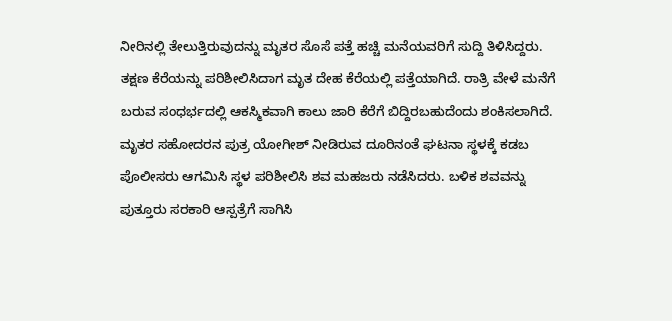ನೀರಿನಲ್ಲಿ ತೇಲುತ್ತಿರುವುದನ್ನು ಮೃತರ ಸೊಸೆ ಪತ್ತೆ ಹಚ್ಚಿ ಮನೆಯವರಿಗೆ ಸುದ್ದಿ ತಿಳಿಸಿದ್ದರು. ತಕ್ಷಣ ಕೆರೆಯನ್ನು ಪರಿಶೀಲಿಸಿದಾಗ ಮೃತ ದೇಹ ಕೆರೆಯಲ್ಲಿ ಪತ್ತೆಯಾಗಿದೆ. ರಾತ್ರಿ ವೇಳೆ ಮನೆಗೆ ಬರುವ ಸಂಧರ್ಭದಲ್ಲಿ ಆಕಸ್ಮಿಕವಾಗಿ ಕಾಲು ಜಾರಿ ಕೆರೆಗೆ ಬಿದ್ದಿರಬಹುದೆಂದು ಶಂಕಿಸಲಾಗಿದೆ. ಮೃತರ ಸಹೋದರನ ಪುತ್ರ ಯೋಗೀಶ್ ನೀಡಿರುವ ದೂರಿನಂತೆ ಘಟನಾ ಸ್ಥಳಕ್ಕೆ ಕಡಬ ಪೊಲೀಸರು ಆಗಮಿಸಿ ಸ್ಥಳ ಪರಿಶೀಲಿಸಿ ಶವ ಮಹಜರು ನಡೆಸಿದರು. ಬಳಿಕ ಶವವನ್ನು ಪುತ್ತೂರು ಸರಕಾರಿ ಆಸ್ಪತ್ರೆಗೆ ಸಾಗಿಸಿ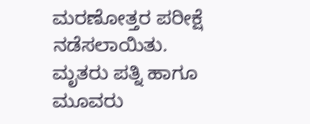ಮರಣೋತ್ತರ ಪರೀಕ್ಷೆ ನಡೆಸಲಾಯಿತು. ಮೃತರು ಪತ್ನಿ ಹಾಗೂ ಮೂವರು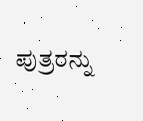ಪುತ್ರರನ್ನು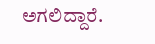ಅಗಲಿದ್ದಾರೆ.